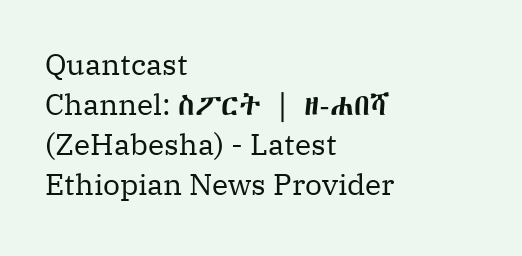Quantcast
Channel: ስፖርት | ዘ-ሐበሻ (ZeHabesha) - Latest Ethiopian News Provider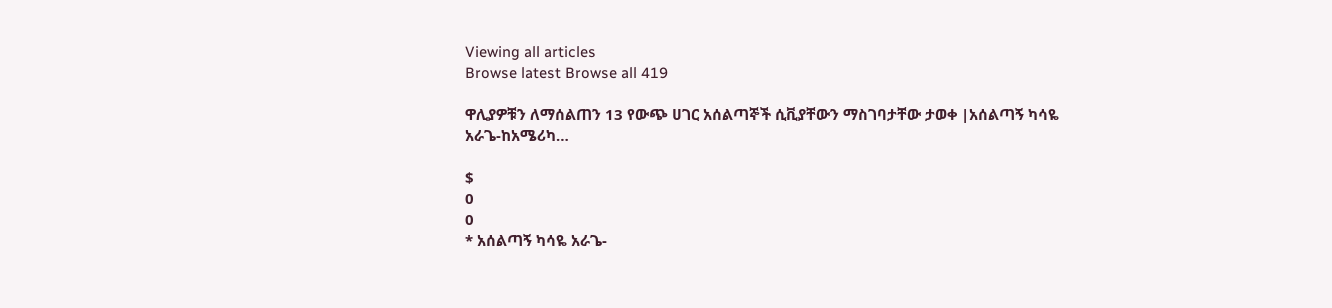Viewing all articles
Browse latest Browse all 419

ዋሊያዎቹን ለማሰልጠን 13 የውጭ ሀገር አሰልጣኞች ሲቪያቸውን ማስገባታቸው ታወቀ |አሰልጣኝ ካሳዬ አራጌ-ከአሜሪካ…

$
0
0
* አሰልጣኝ ካሳዬ አራጌ-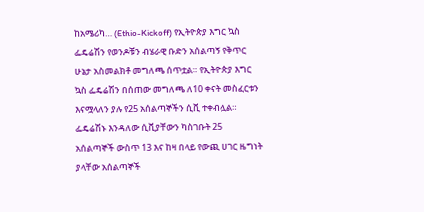ከአሜሪካ… (Ethio-Kickoff) የኢትዮጵያ እግር ኳስ ፌዴሬሽን የወንዶቹን ብሄራዊ ቡድን አሰልጣኝ የቅጥር ሁኔታ አስመልክቶ መግለጫ ሰጥቷል። የኢትዮጵያ እግር ኳስ ፌዴሬሽን በሰጠው መግለጫ ለ10 ቀናት መስፈርቱን እናሟላለን ያሉ የ25 አሰልጣኞችን ሲቪ ተቀብሏል። ፌዴሬሽኑ እንዳለው ሲቪያቸውን ካስገቡት 25 አሰልጣኞች ውስጥ 13 እና ከዛ በላይ የውጪ ሀገር ዜግነት ያላቸው አሰልጣኞች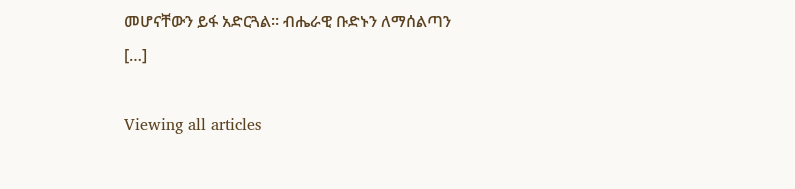መሆናቸውን ይፋ አድርጓል። ብሔራዊ ቡድኑን ለማሰልጣን […]

Viewing all articles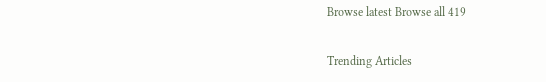Browse latest Browse all 419

Trending Articles